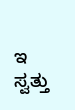ಇ ಸ್ವತ್ತು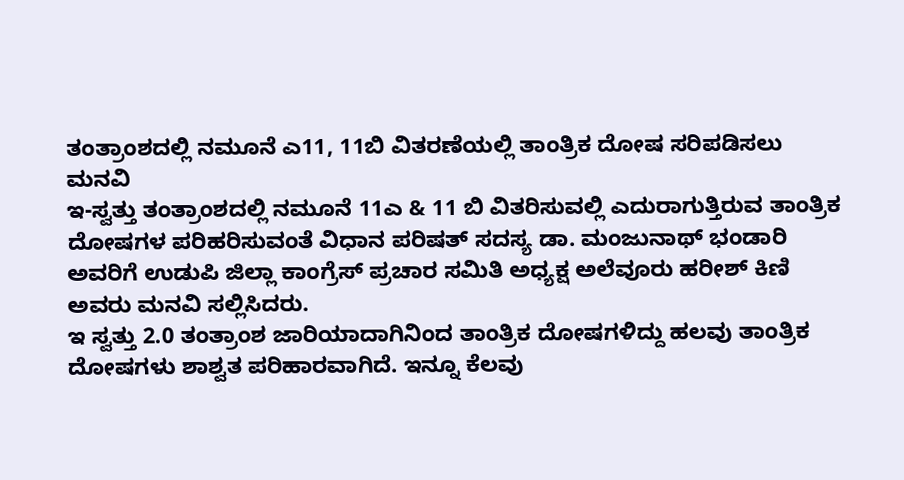ತಂತ್ರಾಂಶದಲ್ಲಿ ನಮೂನೆ ಎ11, 11ಬಿ ವಿತರಣೆಯಲ್ಲಿ ತಾಂತ್ರಿಕ ದೋಷ ಸರಿಪಡಿಸಲು ಮನವಿ
ಇ-ಸ್ವತ್ತು ತಂತ್ರಾಂಶದಲ್ಲಿ ನಮೂನೆ 11ಎ & 11 ಬಿ ವಿತರಿಸುವಲ್ಲಿ ಎದುರಾಗುತ್ತಿರುವ ತಾಂತ್ರಿಕ ದೋಷಗಳ ಪರಿಹರಿಸುವಂತೆ ವಿಧಾನ ಪರಿಷತ್ ಸದಸ್ಯ ಡಾ. ಮಂಜುನಾಥ್ ಭಂಡಾರಿ ಅವರಿಗೆ ಉಡುಪಿ ಜಿಲ್ಲಾ ಕಾಂಗ್ರೆಸ್ ಪ್ರಚಾರ ಸಮಿತಿ ಅಧ್ಯಕ್ಷ ಅಲೆವೂರು ಹರೀಶ್ ಕಿಣಿ ಅವರು ಮನವಿ ಸಲ್ಲಿಸಿದರು.
ಇ ಸ್ವತ್ತು 2.0 ತಂತ್ರಾಂಶ ಜಾರಿಯಾದಾಗಿನಿಂದ ತಾಂತ್ರಿಕ ದೋಷಗಳಿದ್ದು ಹಲವು ತಾಂತ್ರಿಕ ದೋಷಗಳು ಶಾಶ್ವತ ಪರಿಹಾರವಾಗಿದೆ. ಇನ್ನೂ ಕೆಲವು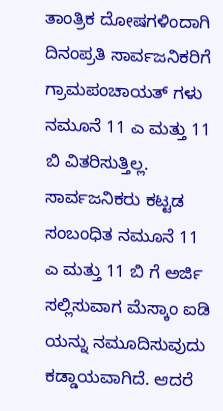ತಾಂತ್ರಿಕ ದೋಷಗಳಿಂದಾಗಿ ದಿನಂಪ್ರತಿ ಸಾರ್ವಜನಿಕರಿಗೆ ಗ್ರಾಮಪಂಚಾಯತ್ ಗಳು ನಮೂನೆ 11 ಎ ಮತ್ತು 11 ಬಿ ವಿತರಿಸುತ್ತಿಲ್ಲ. ಸಾರ್ವಜನಿಕರು ಕಟ್ಟಡ ಸಂಬಂಧಿತ ನಮೂನೆ 11 ಎ ಮತ್ತು 11 ಬಿ ಗೆ ಅರ್ಜಿ ಸಲ್ಲಿಸುವಾಗ ಮೆಸ್ಕಾಂ ಐಡಿ ಯನ್ನು ನಮೂದಿಸುವುದು ಕಡ್ಡಾಯವಾಗಿದೆ. ಆದರೆ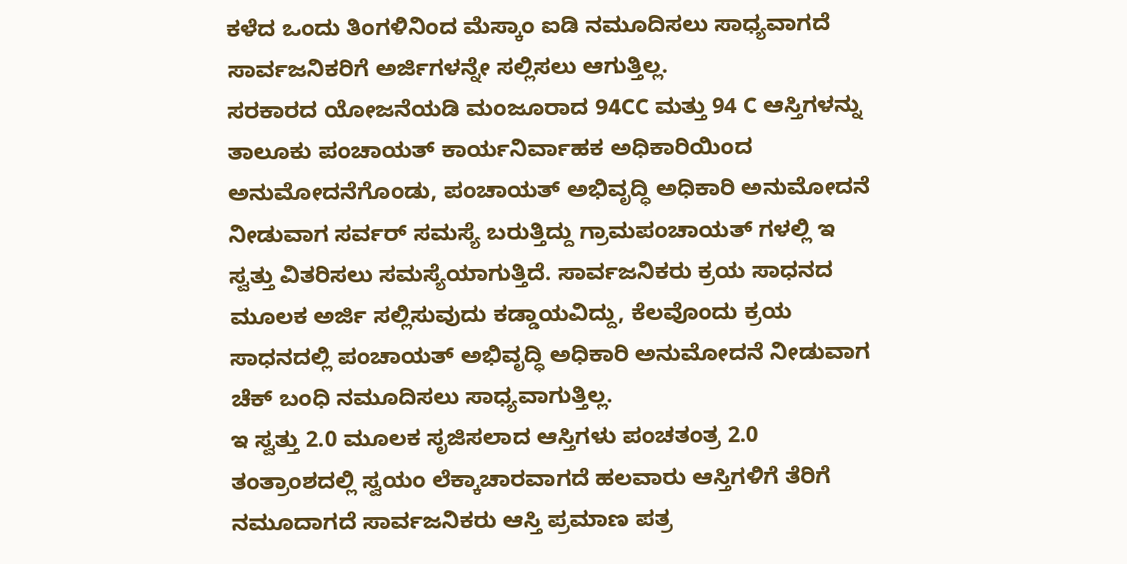ಕಳೆದ ಒಂದು ತಿಂಗಳಿನಿಂದ ಮೆಸ್ಕಾಂ ಐಡಿ ನಮೂದಿಸಲು ಸಾಧ್ಯವಾಗದೆ ಸಾರ್ವಜನಿಕರಿಗೆ ಅರ್ಜಿಗಳನ್ನೇ ಸಲ್ಲಿಸಲು ಆಗುತ್ತಿಲ್ಲ.
ಸರಕಾರದ ಯೋಜನೆಯಡಿ ಮಂಜೂರಾದ 94CC ಮತ್ತು 94 C ಆಸ್ತಿಗಳನ್ನು ತಾಲೂಕು ಪಂಚಾಯತ್ ಕಾರ್ಯನಿರ್ವಾಹಕ ಅಧಿಕಾರಿಯಿಂದ ಅನುಮೋದನೆಗೊಂಡು, ಪಂಚಾಯತ್ ಅಭಿವೃದ್ಧಿ ಅಧಿಕಾರಿ ಅನುಮೋದನೆ ನೀಡುವಾಗ ಸರ್ವರ್ ಸಮಸ್ಯೆ ಬರುತ್ತಿದ್ದು ಗ್ರಾಮಪಂಚಾಯತ್ ಗಳಲ್ಲಿ ಇ ಸ್ವತ್ತು ವಿತರಿಸಲು ಸಮಸ್ಯೆಯಾಗುತ್ತಿದೆ. ಸಾರ್ವಜನಿಕರು ಕ್ರಯ ಸಾಧನದ ಮೂಲಕ ಅರ್ಜಿ ಸಲ್ಲಿಸುವುದು ಕಡ್ಡಾಯವಿದ್ದು, ಕೆಲವೊಂದು ಕ್ರಯ ಸಾಧನದಲ್ಲಿ ಪಂಚಾಯತ್ ಅಭಿವೃದ್ಧಿ ಅಧಿಕಾರಿ ಅನುಮೋದನೆ ನೀಡುವಾಗ ಚೆಕ್ ಬಂಧಿ ನಮೂದಿಸಲು ಸಾಧ್ಯವಾಗುತ್ತಿಲ್ಲ.
ಇ ಸ್ವತ್ತು 2.0 ಮೂಲಕ ಸೃಜಿಸಲಾದ ಆಸ್ತಿಗಳು ಪಂಚತಂತ್ರ 2.0 ತಂತ್ರಾಂಶದಲ್ಲಿ ಸ್ವಯಂ ಲೆಕ್ಕಾಚಾರವಾಗದೆ ಹಲವಾರು ಆಸ್ತಿಗಳಿಗೆ ತೆರಿಗೆ ನಮೂದಾಗದೆ ಸಾರ್ವಜನಿಕರು ಆಸ್ತಿ ಪ್ರಮಾಣ ಪತ್ರ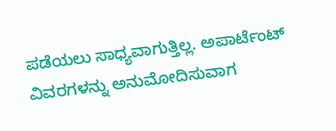ಪಡೆಯಲು ಸಾಧ್ಯವಾಗುತ್ತಿಲ್ಲ. ಅಪಾರ್ಟೆಂಟ್ ವಿವರಗಳನ್ನು ಅನುಮೋದಿಸುವಾಗ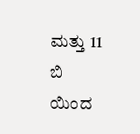ಮತ್ತು 11 ಬಿ ಯಿಂದ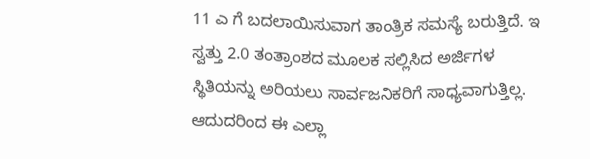11 ಎ ಗೆ ಬದಲಾಯಿಸುವಾಗ ತಾಂತ್ರಿಕ ಸಮಸ್ಯೆ ಬರುತ್ತಿದೆ. ಇ ಸ್ವತ್ತು 2.0 ತಂತ್ರಾಂಶದ ಮೂಲಕ ಸಲ್ಲಿಸಿದ ಅರ್ಜಿಗಳ ಸ್ಥಿತಿಯನ್ನು ಅರಿಯಲು ಸಾರ್ವಜನಿಕರಿಗೆ ಸಾಧ್ಯವಾಗುತ್ತಿಲ್ಲ. ಆದುದರಿಂದ ಈ ಎಲ್ಲಾ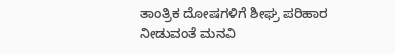ತಾಂತ್ರಿಕ ದೋಷಗಳಿಗೆ ಶೀಘ್ರ ಪರಿಹಾರ ನೀಡುವಂತೆ ಮನವಿ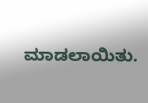ಮಾಡಲಾಯಿತು.